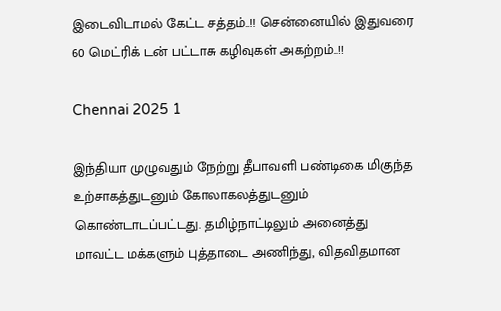இடைவிடாமல் கேட்ட சத்தம்..!! சென்னையில் இதுவரை 60 மெட்ரிக் டன் பட்டாசு கழிவுகள் அகற்றம்..!!

Chennai 2025 1

இந்தியா முழுவதும் நேற்று தீபாவளி பண்டிகை மிகுந்த உற்சாகத்துடனும் கோலாகலத்துடனும் கொண்டாடப்பட்டது. தமிழ்நாட்டிலும் அனைத்து மாவட்ட மக்களும் புத்தாடை அணிந்து, விதவிதமான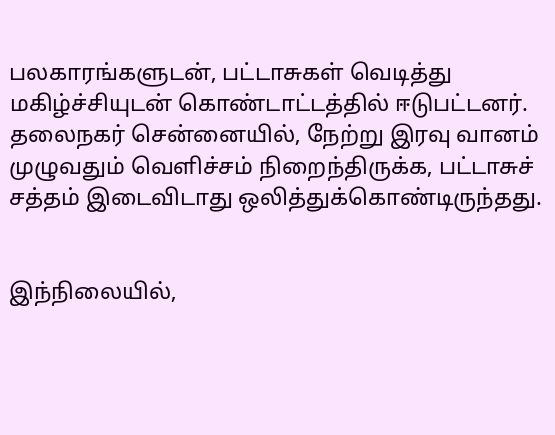பலகாரங்களுடன், பட்டாசுகள் வெடித்து மகிழ்ச்சியுடன் கொண்டாட்டத்தில் ஈடுபட்டனர். தலைநகர் சென்னையில், நேற்று இரவு வானம் முழுவதும் வெளிச்சம் நிறைந்திருக்க, பட்டாசுச் சத்தம் இடைவிடாது ஒலித்துக்கொண்டிருந்தது.


இந்நிலையில்,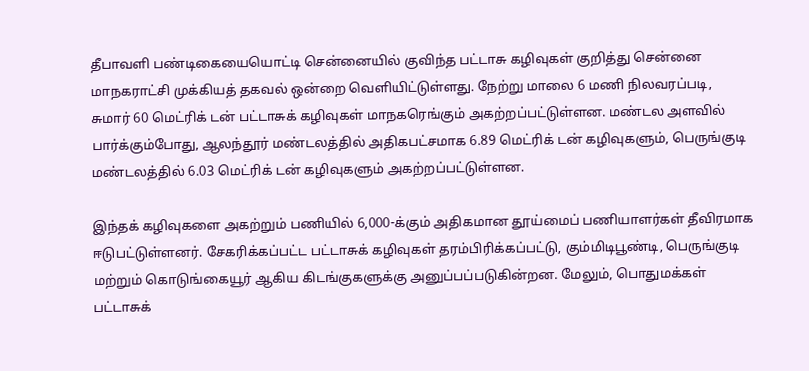தீபாவளி பண்டிகையையொட்டி சென்னையில் குவிந்த பட்டாசு கழிவுகள் குறித்து சென்னை மாநகராட்சி முக்கியத் தகவல் ஒன்றை வெளியிட்டுள்ளது. நேற்று மாலை 6 மணி நிலவரப்படி, சுமார் 60 மெட்ரிக் டன் பட்டாசுக் கழிவுகள் மாநகரெங்கும் அகற்றப்பட்டுள்ளன. மண்டல அளவில் பார்க்கும்போது, ஆலந்தூர் மண்டலத்தில் அதிகபட்சமாக 6.89 மெட்ரிக் டன் கழிவுகளும், பெருங்குடி மண்டலத்தில் 6.03 மெட்ரிக் டன் கழிவுகளும் அகற்றப்பட்டுள்ளன.

இந்தக் கழிவுகளை அகற்றும் பணியில் 6,000-க்கும் அதிகமான தூய்மைப் பணியாளர்கள் தீவிரமாக ஈடுபட்டுள்ளனர். சேகரிக்கப்பட்ட பட்டாசுக் கழிவுகள் தரம்பிரிக்கப்பட்டு, கும்மிடிபூண்டி, பெருங்குடி மற்றும் கொடுங்கையூர் ஆகிய கிடங்குகளுக்கு அனுப்பப்படுகின்றன. மேலும், பொதுமக்கள் பட்டாசுக்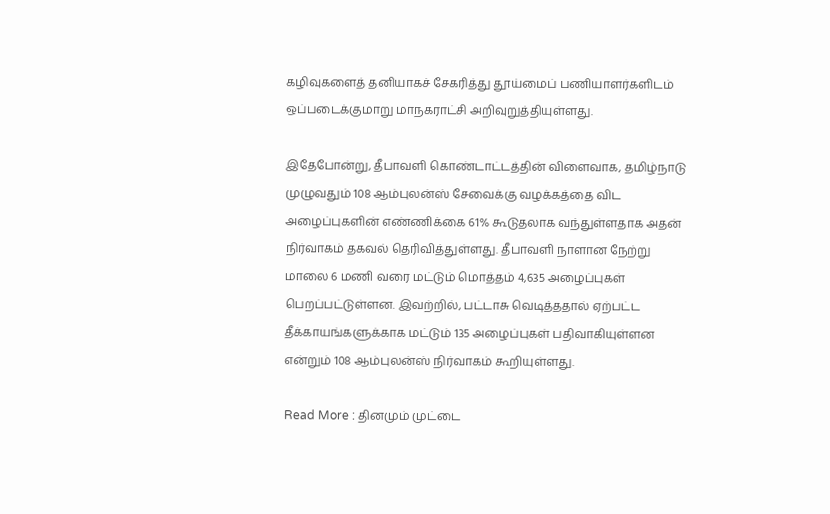கழிவுகளைத் தனியாகச் சேகரித்து தூய்மைப் பணியாளர்களிடம் ஒப்படைக்குமாறு மாநகராட்சி அறிவுறுத்தியுள்ளது.

இதேபோன்று, தீபாவளி கொண்டாட்டத்தின் விளைவாக, தமிழ்நாடு முழுவதும் 108 ஆம்புலன்ஸ் சேவைக்கு வழக்கத்தை விட அழைப்புகளின் எண்ணிக்கை 61% கூடுதலாக வந்துள்ளதாக அதன் நிர்வாகம் தகவல் தெரிவித்துள்ளது. தீபாவளி நாளான நேற்று மாலை 6 மணி வரை மட்டும் மொத்தம் 4,635 அழைப்புகள் பெறப்பட்டுள்ளன. இவற்றில், பட்டாசு வெடித்ததால் ஏற்பட்ட தீக்காயங்களுக்காக மட்டும் 135 அழைப்புகள் பதிவாகியுள்ளன என்றும் 108 ஆம்புலன்ஸ் நிர்வாகம் கூறியுள்ளது.

Read More : தினமும் முட்டை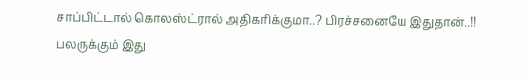சாப்பிட்டால் கொலஸ்ட்ரால் அதிகரிக்குமா..? பிரச்சனையே இதுதான்..!! பலருக்கும் இது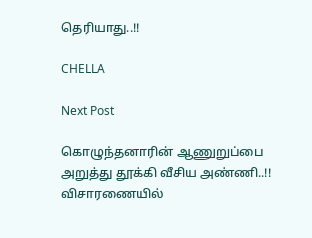தெரியாது..!!

CHELLA

Next Post

கொழுந்தனாரின் ஆணுறுப்பை அறுத்து தூக்கி வீசிய அண்ணி..!! விசாரணையில்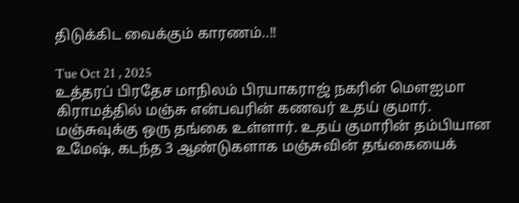திடுக்கிட வைக்கும் காரணம்..!!

Tue Oct 21 , 2025
உத்தரப் பிரதேச மாநிலம் பிரயாகராஜ் நகரின் மௌஐமா கிராமத்தில் மஞ்சு என்பவரின் கணவர் உதய் குமார். மஞ்சுவுக்கு ஒரு தங்கை உள்ளார். உதய் குமாரின் தம்பியான உமேஷ், கடந்த 3 ஆண்டுகளாக மஞ்சுவின் தங்கையைக்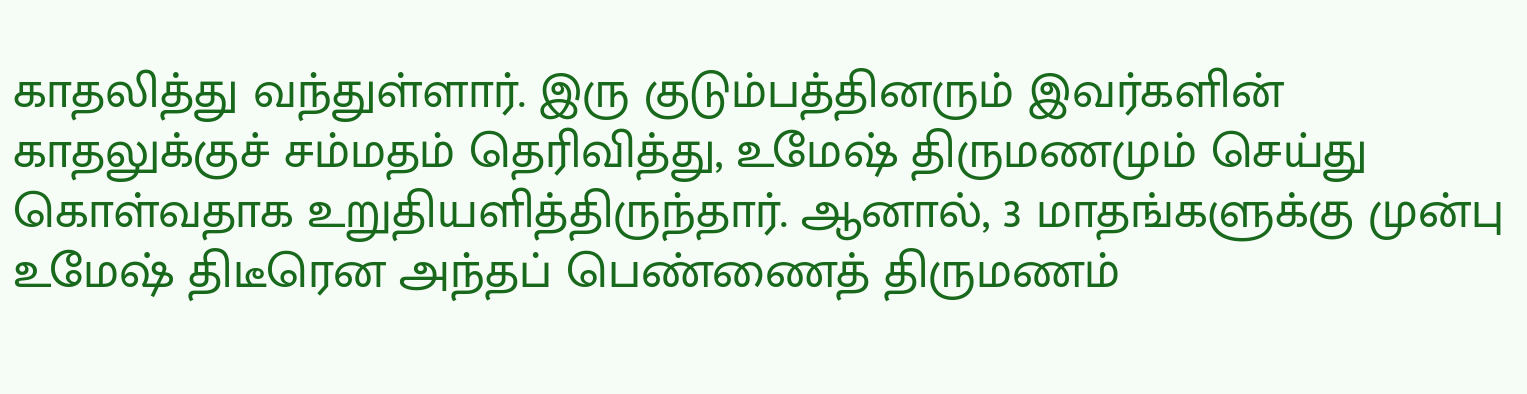காதலித்து வந்துள்ளார். இரு குடும்பத்தினரும் இவர்களின் காதலுக்குச் சம்மதம் தெரிவித்து, உமேஷ் திருமணமும் செய்து கொள்வதாக உறுதியளித்திருந்தார். ஆனால், 3 மாதங்களுக்கு முன்பு உமேஷ் திடீரென அந்தப் பெண்ணைத் திருமணம்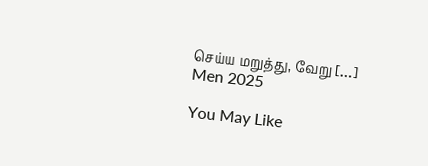செய்ய மறுத்து, வேறு […]
Men 2025

You May Like